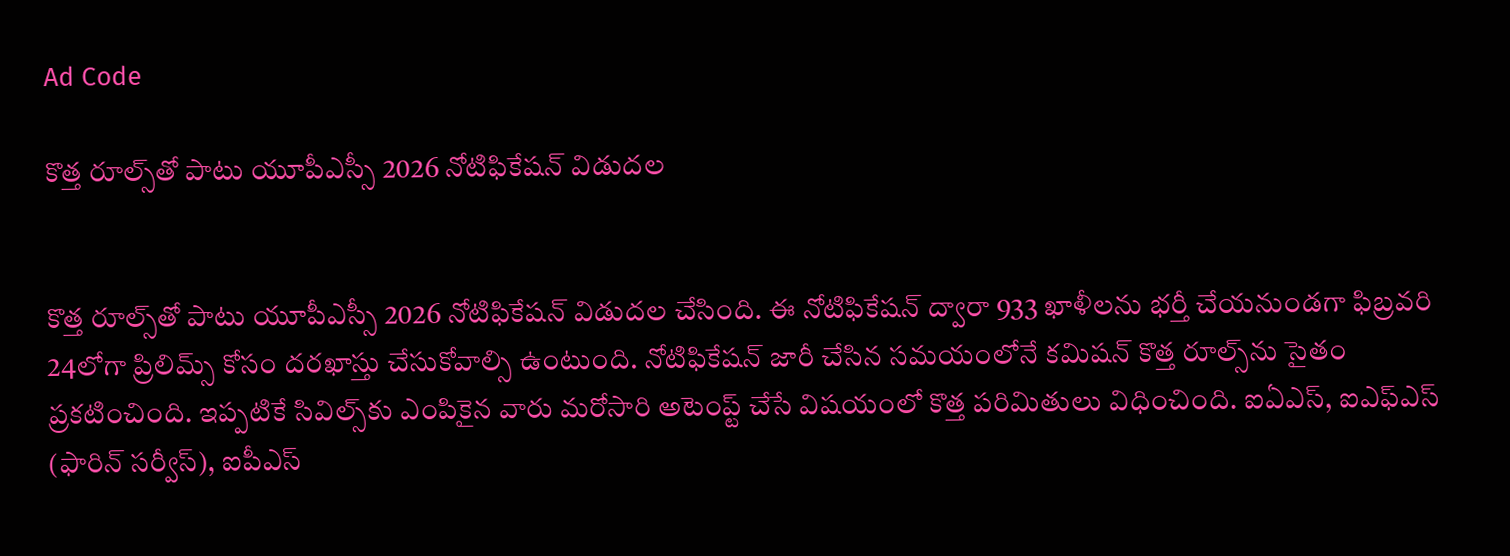Ad Code

కొత్త రూల్స్‌తో పాటు యూపీఎస్సీ 2026 నోటిఫికేషన్ విడుదల


కొత్త రూల్స్‌తో పాటు యూపీఎస్సీ 2026 నోటిఫికేషన్ విడుదల చేసింది. ఈ నోటిఫికేషన్ ద్వారా 933 ఖాళీలను భర్తీ చేయనుండగా ఫిబ్రవరి 24లోగా ప్రిలిమ్స్ కోసం దరఖాస్తు చేసుకోవాల్సి ఉంటుంది. నోటిఫికేషన్ జారీ చేసిన సమయంలోనే కమిషన్ కొత్త రూల్స్‌ను సైతం ప్రకటించింది. ఇప్పటికే సివిల్స్‌కు ఎంపికైన వారు మరోసారి అటెంప్ట్‌ చేసే విషయంలో కొత్త పరిమితులు విధించింది. ఐఏఎస్, ఐఎఫ్ఎస్ (ఫారిన్ సర్వీస్), ఐపీఎస్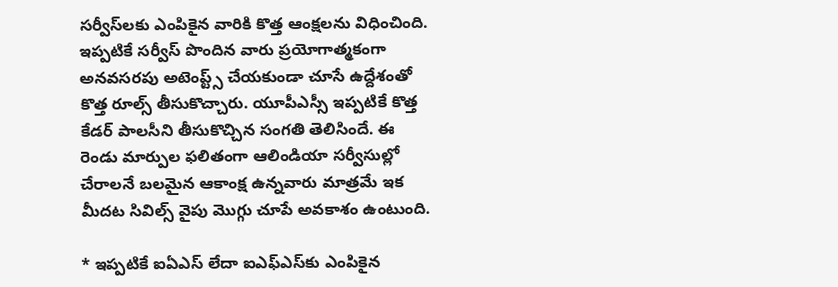సర్వీస్‌లకు ఎంపికైన వారికి కొత్త ఆంక్షలను విధించింది. ఇప్పటికే సర్వీస్ పొందిన వారు ప్రయోగాత్మకంగా అనవసరపు అటెంప్ట్స్ చేయకుండా చూసే ఉద్దేశంతో కొత్త రూల్స్ తీసుకొచ్చారు. యూపీఎస్సీ ఇప్పటికే కొత్త కేడర్ పాలసీని తీసుకొచ్చిన సంగతి తెలిసిందే. ఈ రెండు మార్పుల ఫలితంగా ఆలిండియా సర్వీసుల్లో చేరాలనే బలమైన ఆకాంక్ష ఉన్నవారు మాత్రమే ఇక మీదట సివిల్స్ వైపు మొగ్గు చూపే అవకాశం ఉంటుంది.

* ఇప్పటికే ఐఏఎస్ లేదా ఐఎఫ్ఎస్‌కు ఎంపికైన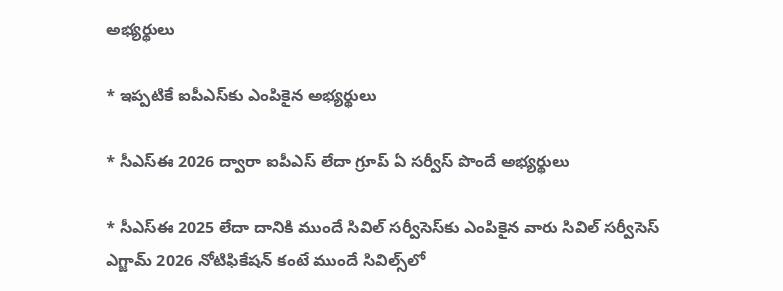అభ్యర్థులు

* ఇప్పటికే ఐపీఎస్‌కు ఎంపికైన అభ్యర్థులు

* సీఎస్ఈ 2026 ద్వారా ఐపీఎస్ లేదా గ్రూప్ ఏ సర్వీస్ పొందే అభ్యర్థులు

* సీఎస్ఈ 2025 లేదా దానికి ముందే సివిల్ సర్వీసెస్‌కు ఎంపికైన వారు సివిల్ సర్వీసెస్ ఎగ్జామ్ 2026 నోటిఫికేషన్ కంటే ముందే సివిల్స్‌లో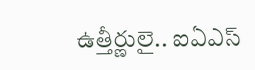ఉత్తీర్ణులై.. ఐఏఎస్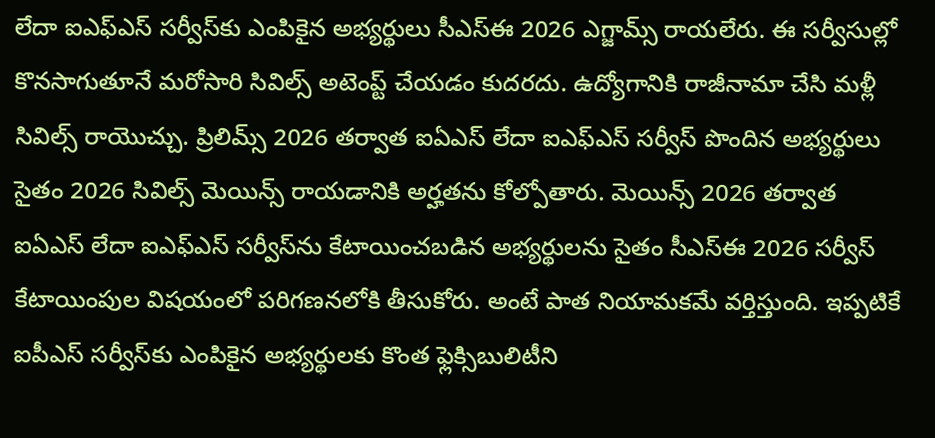లేదా ఐఎఫ్ఎస్ సర్వీస్‌కు ఎంపికైన అభ్యర్థులు సీఎస్ఈ 2026 ఎగ్జామ్స్ రాయలేరు. ఈ సర్వీసుల్లో కొనసాగుతూనే మరోసారి సివిల్స్ అటెంప్ట్ చేయడం కుదరదు. ఉద్యోగానికి రాజీనామా చేసి మళ్లీ సివిల్స్ రాయొచ్చు. ప్రిలిమ్స్ 2026 తర్వాత ఐఏఎస్ లేదా ఐఎఫ్ఎస్ సర్వీస్ పొందిన అభ్యర్థులు సైతం 2026 సివిల్స్ మెయిన్స్ రాయడానికి అర్హతను కోల్పోతారు. మెయిన్స్ 2026 తర్వాత ఐఏఎస్ లేదా ఐఎఫ్ఎస్ సర్వీస్‌ను కేటాయించబడిన అభ్యర్థులను సైతం సీఎస్ఈ 2026 సర్వీస్ కేటాయింపుల విషయంలో పరిగణనలోకి తీసుకోరు. అంటే పాత నియామకమే వర్తిస్తుంది. ఇప్పటికే ఐపీఎస్ సర్వీస్‌కు ఎంపికైన అభ్యర్థులకు కొంత ఫ్లెక్సిబులిటీని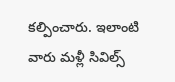కల్పించారు. ఇలాంటి వారు మళ్లీ సివిల్స్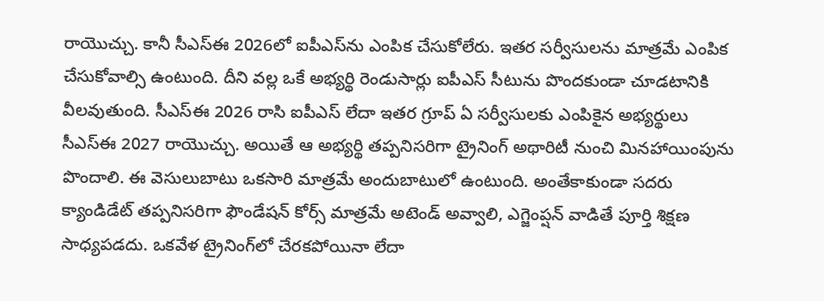రాయొచ్చు. కానీ సీఎస్ఈ 2026లో ఐపీఎస్‌ను ఎంపిక చేసుకోలేరు. ఇతర సర్వీసులను మాత్రమే ఎంపిక చేసుకోవాల్సి ఉంటుంది. దీని వల్ల ఒకే అభ్యర్థి రెండుసార్లు ఐపీఎస్ సీటును పొందకుండా చూడటానికి వీలవుతుంది. సీఎస్ఈ 2026 రాసి ఐపీఎస్ లేదా ఇతర గ్రూప్ ఏ సర్వీసులకు ఎంపికైన అభ్యర్థులు సీఎస్ఈ 2027 రాయొచ్చు. అయితే ఆ అభ్యర్థి తప్పనిసరిగా ట్రైనింగ్ అథారిటీ నుంచి మినహాయింపును పొందాలి. ఈ వెసులుబాటు ఒకసారి మాత్రమే అందుబాటులో ఉంటుంది. అంతేకాకుండా సదరు క్యాండిడేట్ తప్పనిసరిగా ఫౌండేషన్ కోర్స్ మాత్రమే అటెండ్ అవ్వాలి, ఎగ్జెంప్షన్ వాడితే పూర్తి శిక్షణ సాధ్యపడదు. ఒకవేళ ట్రైనింగ్‌లో చేరకపోయినా లేదా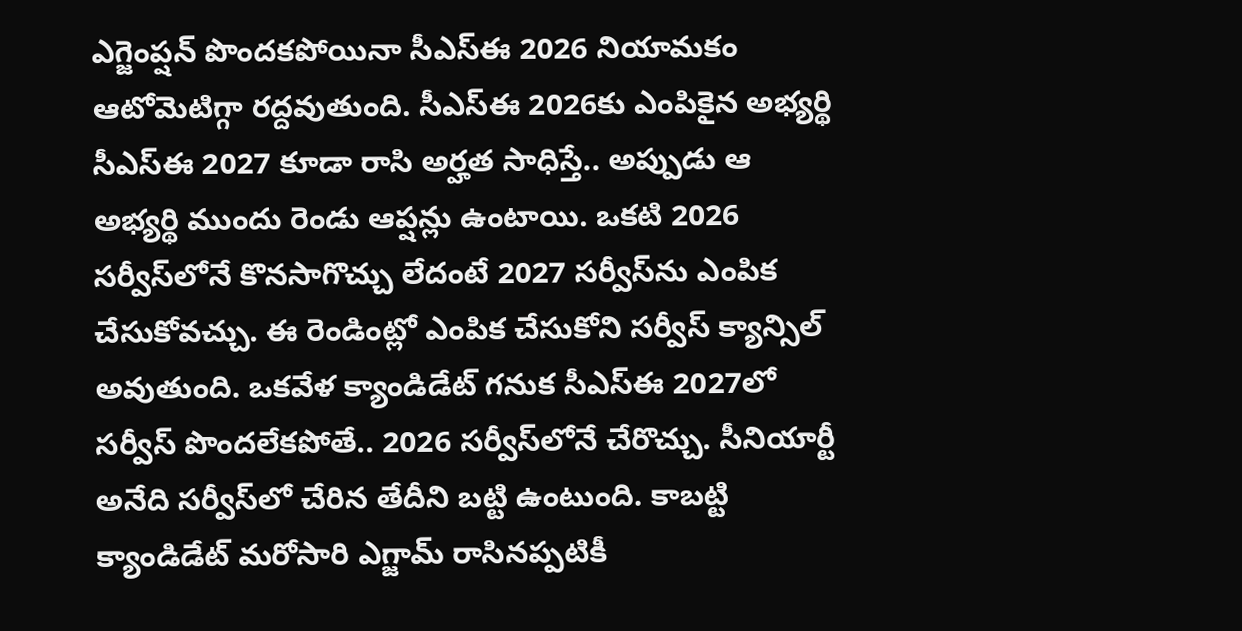ఎగ్జెంప్షన్ పొందకపోయినా సీఎస్ఈ 2026 నియామకం ఆటోమెటిగ్గా రద్దవుతుంది. సీఎస్ఈ 2026కు ఎంపికైన అభ్యర్థి సీఎస్ఈ 2027 కూడా రాసి అర్హత సాధిస్తే.. అప్పుడు ఆ అభ్యర్థి ముందు రెండు ఆప్షన్లు ఉంటాయి. ఒకటి 2026 సర్వీస్‌లోనే కొనసాగొచ్చు లేదంటే 2027 సర్వీస్‌ను ఎంపిక చేసుకోవచ్చు. ఈ రెండింట్లో ఎంపిక చేసుకోని సర్వీస్ క్యాన్సిల్ అవుతుంది. ఒకవేళ క్యాండిడేట్ గనుక సీఎస్ఈ 2027లో సర్వీస్ పొందలేకపోతే.. 2026 సర్వీస్‌లోనే చేరొచ్చు. సీనియార్టీ అనేది సర్వీస్‌లో చేరిన తేదీని బట్టి ఉంటుంది. కాబట్టి క్యాండిడేట్ మరోసారి ఎగ్జామ్‌ రాసినప్పటికీ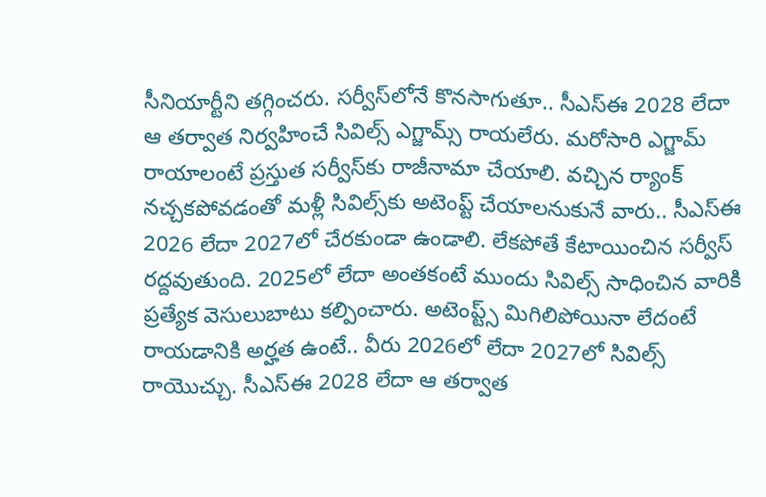సీనియార్టీని తగ్గించరు. సర్వీస్‌లోనే కొనసాగుతూ.. సీఎస్ఈ 2028 లేదా ఆ తర్వాత నిర్వహించే సివిల్స్ ఎగ్జామ్స్ రాయలేరు. మరోసారి ఎగ్జామ్ రాయాలంటే ప్రస్తుత సర్వీస్‌కు రాజీనామా చేయాలి. వచ్చిన ర్యాంక్ నచ్చకపోవడంతో మళ్లీ సివిల్స్‌కు అటెంప్ట్ చేయాలనుకునే వారు.. సీఎస్ఈ 2026 లేదా 2027లో చేరకుండా ఉండాలి. లేకపోతే కేటాయించిన సర్వీస్ రద్దవుతుంది. 2025లో లేదా అంతకంటే ముందు సివిల్స్ సాధించిన వారికి ప్రత్యేక వెసులుబాటు కల్పించారు. అటెంప్ట్స్ మిగిలిపోయినా లేదంటే రాయడానికి అర్హత ఉంటే.. వీరు 2026లో లేదా 2027లో సివిల్స్ రాయొచ్చు. సీఎస్ఈ 2028 లేదా ఆ తర్వాత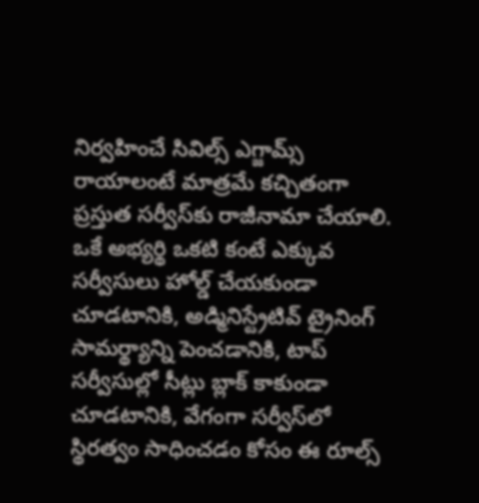నిర్వహించే సివిల్స్ ఎగ్జామ్స్ రాయాలంటే మాత్రమే కచ్చితంగా ప్రస్తుత సర్వీస్‌కు రాజీనామా చేయాలి. ఒకే అభ్యర్థి ఒకటి కంటే ఎక్కువ సర్వీసులు హోల్డ్ చేయకుండా చూడటానికి, అడ్మినిస్ట్రేటివ్ ట్రైనింగ్ సామర్థ్యాన్ని పెంచడానికి, టాప్ సర్వీసుల్లో సీట్లు బ్లాక్ కాకుండా చూడటానికి, వేగంగా సర్వీస్‌లో స్థిరత్వం సాధించడం కోసం ఈ రూల్స్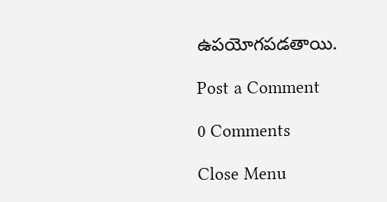ఉపయోగపడతాయి.

Post a Comment

0 Comments

Close Menu